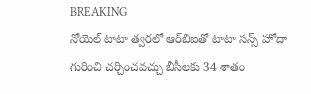BREAKING
నోయెల్ టాటా త్వరలో ఆర్‌బిఐతో టాటా సన్స్ హోదా గురించి చర్చించవచ్చు బీసీలకు 34 శాతం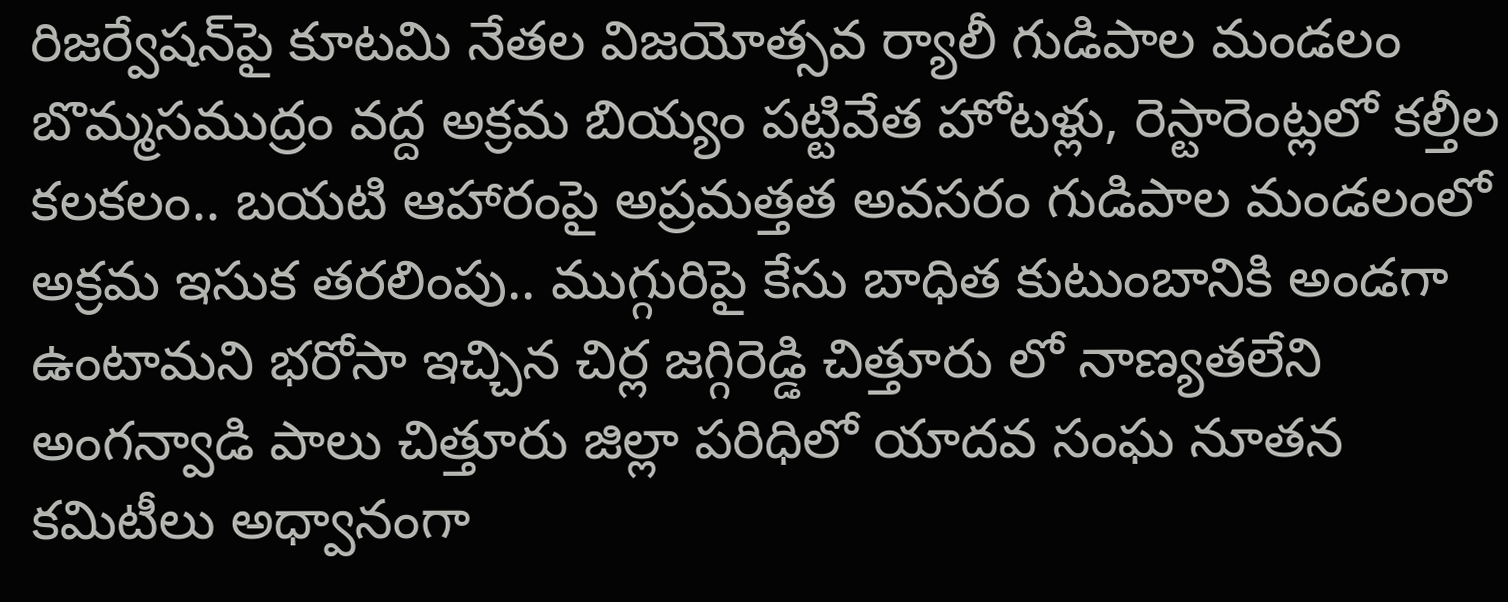రిజర్వేషన్‌పై కూటమి నేతల విజయోత్సవ ర్యాలీ గుడిపాల మండలం బొమ్మసముద్రం వద్ద అక్రమ బియ్యం పట్టివేత హోటళ్లు, రెస్టారెంట్లలో కల్తీల కలకలం.. బయటి ఆహారంపై అప్రమత్తత అవసరం గుడిపాల మండలంలో అక్రమ ఇసుక తరలింపు.. ముగ్గురిపై కేసు బాధిత కుటుంబానికి అండగా ఉంటామని భరోసా ఇచ్చిన చిర్ల జగ్గిరెడ్డి చిత్తూరు లో నాణ్యతలేని అంగన్వాడి పాలు చిత్తూరు జిల్లా పరిధిలో యాదవ సంఘ నూతన కమిటీలు అధ్వానంగా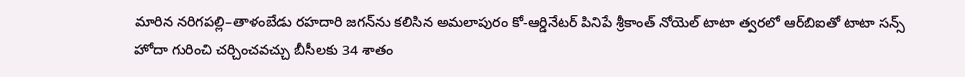మారిన నరిగపల్లి–తాళంబేడు రహదారి జగన్‌ను కలిసిన అమలాపురం కో-ఆర్డినేటర్ పినిపే శ్రీకాంత్ నోయెల్ టాటా త్వరలో ఆర్‌బిఐతో టాటా సన్స్ హోదా గురించి చర్చించవచ్చు బీసీలకు 34 శాతం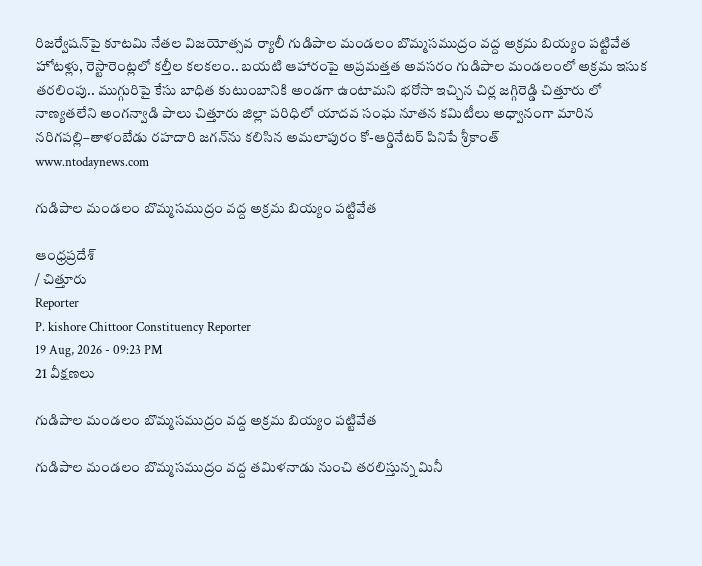రిజర్వేషన్‌పై కూటమి నేతల విజయోత్సవ ర్యాలీ గుడిపాల మండలం బొమ్మసముద్రం వద్ద అక్రమ బియ్యం పట్టివేత హోటళ్లు, రెస్టారెంట్లలో కల్తీల కలకలం.. బయటి ఆహారంపై అప్రమత్తత అవసరం గుడిపాల మండలంలో అక్రమ ఇసుక తరలింపు.. ముగ్గురిపై కేసు బాధిత కుటుంబానికి అండగా ఉంటామని భరోసా ఇచ్చిన చిర్ల జగ్గిరెడ్డి చిత్తూరు లో నాణ్యతలేని అంగన్వాడి పాలు చిత్తూరు జిల్లా పరిధిలో యాదవ సంఘ నూతన కమిటీలు అధ్వానంగా మారిన నరిగపల్లి–తాళంబేడు రహదారి జగన్‌ను కలిసిన అమలాపురం కో-ఆర్డినేటర్ పినిపే శ్రీకాంత్
www.ntodaynews.com

గుడిపాల మండలం బొమ్మసముద్రం వద్ద అక్రమ బియ్యం పట్టివేత

ఆంధ్రప్రదేశ్
/ చిత్తూరు
Reporter
P. kishore Chittoor Constituency Reporter
19 Aug, 2026 - 09:23 PM
21 వీక్షణలు

గుడిపాల మండలం బొమ్మసముద్రం వద్ద అక్రమ బియ్యం పట్టివేత

గుడిపాల మండలం బొమ్మసముద్రం వద్ద తమిళనాడు నుంచి తరలిస్తున్న మినీ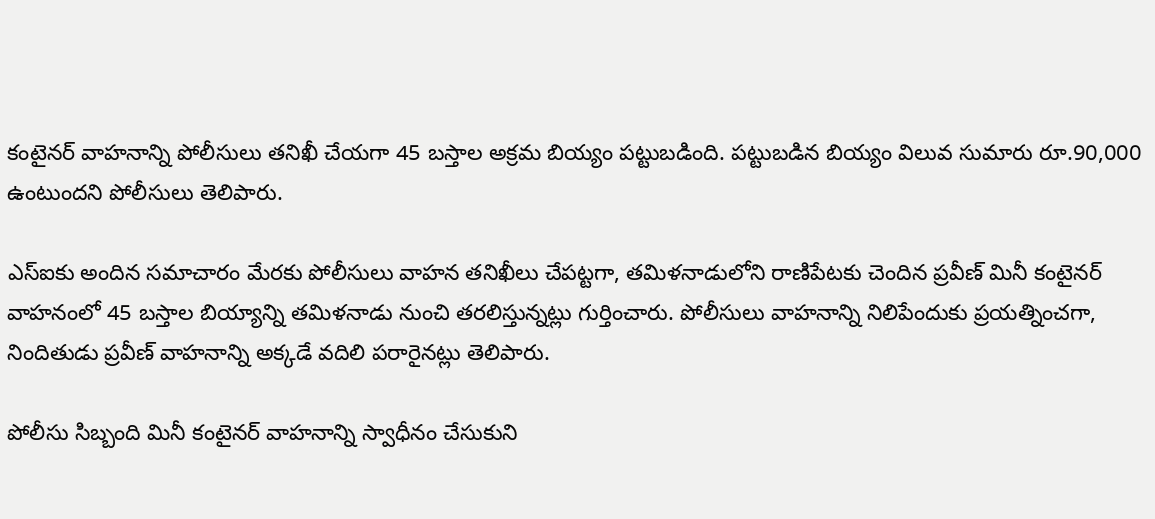కంటైనర్ వాహనాన్ని పోలీసులు తనిఖీ చేయగా 45 బస్తాల అక్రమ బియ్యం పట్టుబడింది. పట్టుబడిన బియ్యం విలువ సుమారు రూ.90,000 ఉంటుందని పోలీసులు తెలిపారు.

ఎస్ఐకు అందిన సమాచారం మేరకు పోలీసులు వాహన తనిఖీలు చేపట్టగా, తమిళనాడులోని రాణిపేటకు చెందిన ప్రవీణ్ మినీ కంటైనర్ వాహనంలో 45 బస్తాల బియ్యాన్ని తమిళనాడు నుంచి తరలిస్తున్నట్లు గుర్తించారు. పోలీసులు వాహనాన్ని నిలిపేందుకు ప్రయత్నించగా, నిందితుడు ప్రవీణ్ వాహనాన్ని అక్కడే వదిలి పరారైనట్లు తెలిపారు.

పోలీసు సిబ్బంది మినీ కంటైనర్ వాహనాన్ని స్వాధీనం చేసుకుని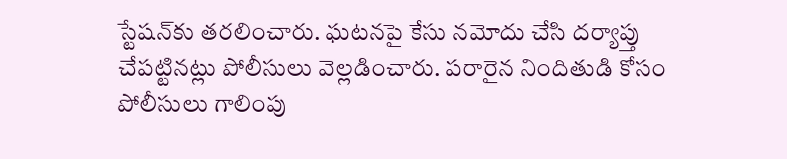స్టేషన్‌కు తరలించారు. ఘటనపై కేసు నమోదు చేసి దర్యాప్తు చేపట్టినట్లు పోలీసులు వెల్లడించారు. పరారైన నిందితుడి కోసం పోలీసులు గాలింపు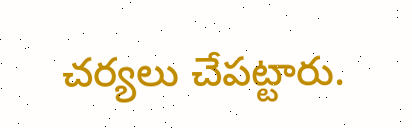చర్యలు చేపట్టారు.